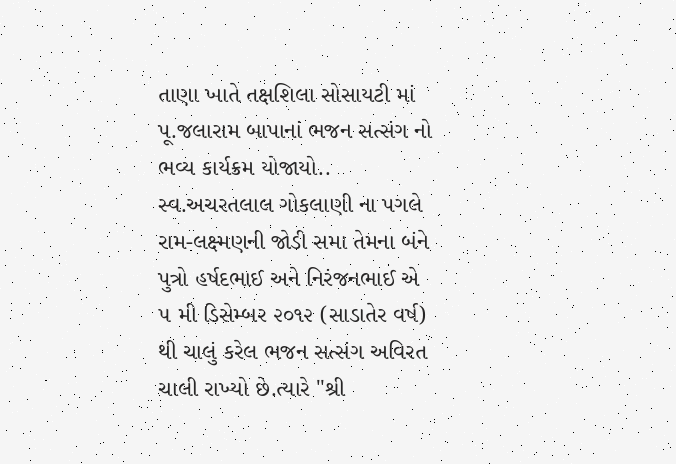તાણા ખાતે તક્ષશિલા સોસાયટી માં પૂ.જલારામ બાપાનાં ભજન સત્સંગ નો ભવ્ય કાર્યક્રમ યોજાયો..
સ્વ.અચરતલાલ ગોકલાણી ના પગલે રામ-લક્ષ્મણની જોડી સમા તેમના બંને પુત્રો હર્ષદભાઈ અને નિરંજનભાઈ એ ૫ મી ડિસેમ્બર ૨૦૧૨ (સાડાતેર વર્ષ) થી ચાલું કરેલ ભજન સત્સંગ અવિરત ચાલી રાખ્યો છે.ત્યારે "શ્રી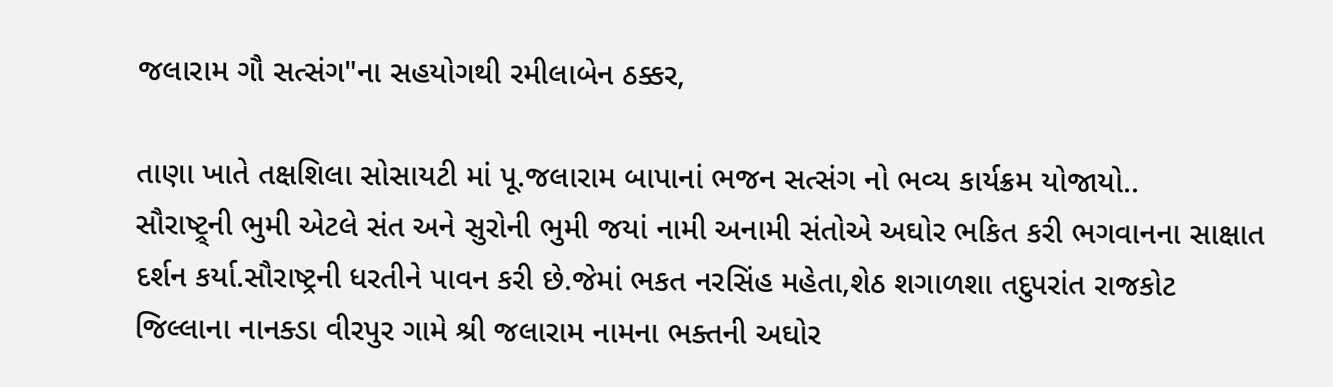જલારામ ગૌ સત્સંગ"ના સહયોગથી રમીલાબેન ઠક્કર,

તાણા ખાતે તક્ષશિલા સોસાયટી માં પૂ.જલારામ બાપાનાં ભજન સત્સંગ નો ભવ્ય કાર્યક્રમ યોજાયો..
સૌરાષ્ટ્ર્ની ભુમી એટલે સંત અને સુરોની ભુમી જયાં નામી અનામી સંતોએ અઘોર ભકિત કરી ભગવાનના સાક્ષાત દર્શન કર્યા.સૌરાષ્ટ્રની ધરતીને પાવન કરી છે.જેમાં ભકત નરસિંહ મહેતા,શેઠ શગાળશા તદુપરાંત રાજકોટ જિલ્લાના નાનક્ડા વીરપુર ગામે શ્રી જલારામ નામના ભક્તની અઘોર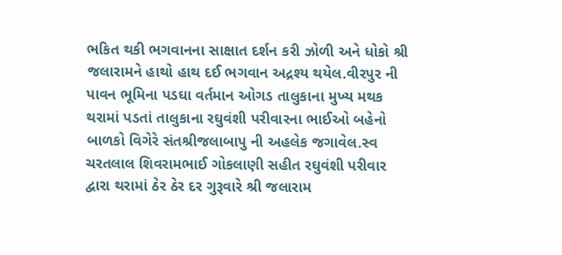ભકિત થકી ભગવાનના સાક્ષાત દર્શન કરી ઝોળી અને ધોકો શ્રી જલારામને હાથો હાથ દઈ ભગવાન અદ્રશ્ય થયેલ.વીરપુર ની પાવન ભૂમિના પડઘા વર્તમાન ઓગડ તાલુકાના મુખ્ય મથક થરામાં પડતાં તાલુકાના રઘુવંશી પરીવારના ભાઈઓ બહેનો બાળકો વિગેરે સંતશ્રીજલાબાપુ ની અહલેક જગાવેલ.સ્વ ચરતલાલ શિવરામભાઈ ગોકલાણી સહીત રઘુવંશી પરીવાર દ્વારા થરામાં ઠેર ઠેર દર ગુરૂવારે શ્રી જલારામ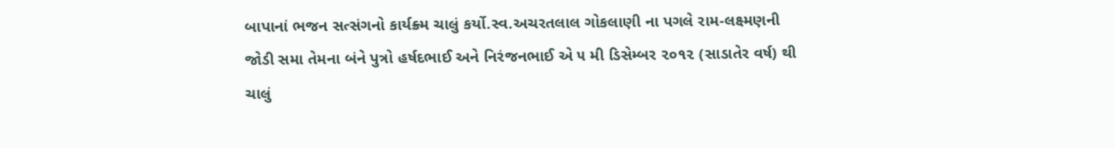બાપાનાં ભજન સત્સંગનો કાર્યક્ર્મ ચાલું કર્યો.સ્વ.અચરતલાલ ગોકલાણી ના પગલે રામ-લક્ષ્મણની જોડી સમા તેમના બંને પુત્રો હર્ષદભાઈ અને નિરંજનભાઈ એ ૫ મી ડિસેમ્બર ૨૦૧૨ (સાડાતેર વર્ષ) થી ચાલું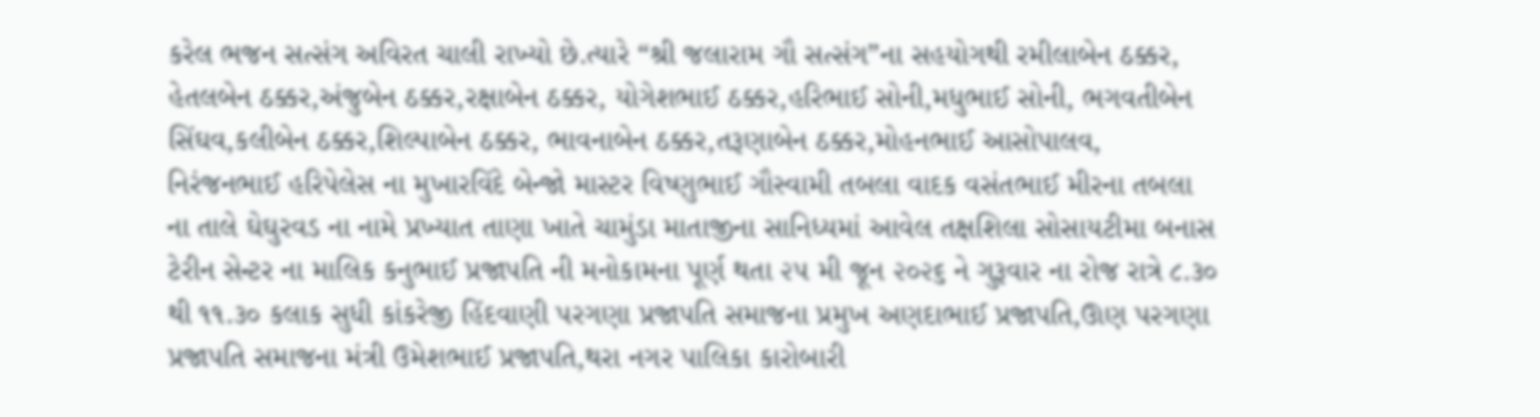કરેલ ભજન સત્સંગ અવિરત ચાલી રાખ્યો છે.ત્યારે “શ્રી જલારામ ગૌ સત્સંગ”ના સહયોગથી રમીલાબેન ઠક્કર, હેતલબેન ઠક્કર,અંજુબેન ઠક્કર,રક્ષાબેન ઠક્કર, યોગેશભાઈ ઠક્કર,હરિભાઈ સોની,મધુભાઈ સોની, ભગવતીબેન સિંઘવ,કલીબેન ઠક્કર,શિલ્પાબેન ઠક્કર, ભાવનાબેન ઠક્કર,તરૂણાબેન ઠક્કર,મોહનભાઈ આસોપાલવ, નિરંજનભાઈ હરિપેલેસ ના મુખારવિંદે બેન્જો માસ્ટર વિષ્ણુભાઈ ગૌસ્વામી તબલા વાદક વસંતભાઈ મીરના તબલા ના તાલે ઘેઘુરવડ ના નામે પ્રખ્યાત તાણા ખાતે ચામુંડા માતાજીના સાનિધ્યમાં આવેલ તક્ષશિલા સોસાયટીમા બનાસ ટેરીન સેન્ટર ના માલિક કનુભાઈ પ્રજાપતિ ની મનોકામના પૂર્ણ થતા ૨૫ મી જૂન ૨૦૨૬ ને ગુરૂવાર ના રોજ રાત્રે ૮.૩૦ થી ૧૧.૩૦ કલાક સુધી કાંકરેજી હિંદવાણી પરગણા પ્રજાપતિ સમાજના પ્રમુખ અણદાભાઈ પ્રજાપતિ,ઊણ પરગણા પ્રજાપતિ સમાજના મંત્રી ઉમેશભાઈ પ્રજાપતિ,થરા નગર પાલિકા કારોબારી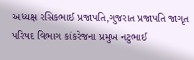અધ્યક્ષ રસિકભાઈ પ્રજાપતિ,ગુજરાત પ્રજાપતિ જાગૃત પરિષદ વિભાગ કાંકરેજના પ્રમુખ નટુભાઈ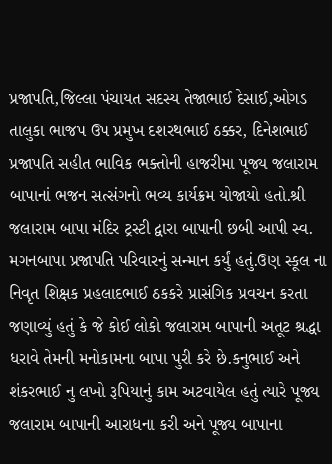પ્રજાપતિ,જિલ્લા પંચાયત સદસ્ય તેજાભાઈ દેસાઈ,ઓગડ તાલુકા ભાજપ ઉપ પ્રમુખ દશરથભાઈ ઠક્કર, દિનેશભાઈ પ્રજાપતિ સહીત ભાવિક ભક્તોની હાજરીમા પૂજ્ય જલારામ બાપાનાં ભજન સત્સંગનો ભવ્ય કાર્યક્રમ યોજાયો હતો.શ્રી જલારામ બાપા મંદિર ટ્રસ્ટી દ્વારા બાપાની છબી આપી સ્વ. મગનબાપા પ્રજાપતિ પરિવારનું સન્માન કર્યું હતું.ઉણ સ્કૂલ ના નિવૃત શિક્ષક પ્રહલાદભાઈ ઠકકરે પ્રાસંગિક પ્રવચન કરતા જણાવ્યું હતું કે જે કોઈ લોકો જલારામ બાપાની અતૂટ શ્રદ્ધા ધરાવે તેમની મનોકામના બાપા પુરી કરે છે.કનુભાઈ અને શંકરભાઈ નુ લખો રૂપિયાનું કામ અટવાયેલ હતું ત્યારે પૂજ્ય જલારામ બાપાની આરાધના કરી અને પૂજ્ય બાપાના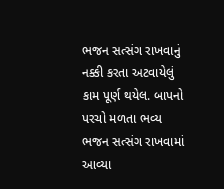ભજન સત્સંગ રાખવાનું નક્કી કરતા અટવાયેલું કામ પૂર્ણ થયેલ. બાપનો પરચો મળતા ભવ્ય ભજન સત્સંગ રાખવામાં આવ્યા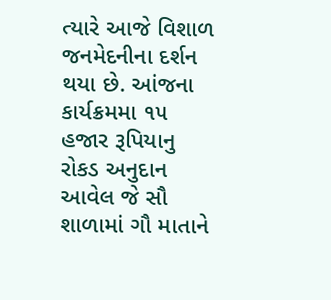ત્યારે આજે વિશાળ જનમેદનીના દર્શન થયા છે. આંજના કાર્યક્રમમા ૧૫ હજાર રૂપિયાનુ રોકડ અનુદાન આવેલ જે સૌ શાળામાં ગૌ માતાને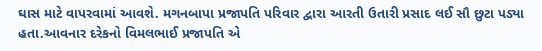ઘાસ માટે વાપરવામાં આવશે. મગનબાપા પ્રજાપતિ પરિવાર દ્વારા આરતી ઉતારી પ્રસાદ લઈ સૌ છુટા પડ્યા હતા.આવનાર દરેકનો વિમલભાઈ પ્રજાપતિ એ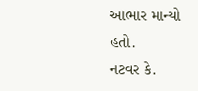આભાર માન્યો હતો.
નટવર કે.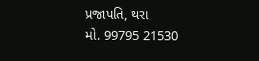પ્રજાપતિ, થરા
મો. 99795 21530